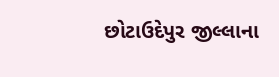છોટાઉદેપુર જીલ્લાના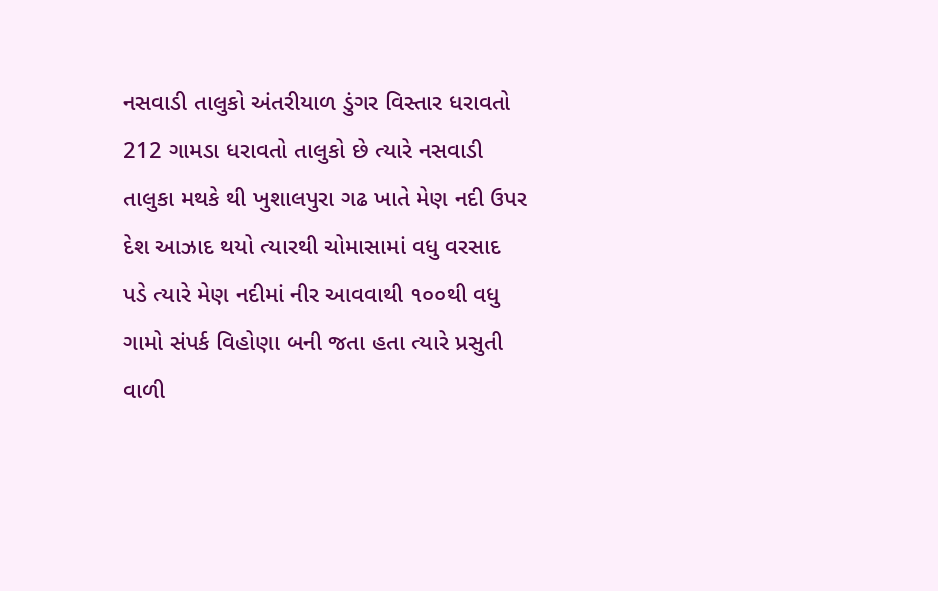નસવાડી તાલુકો અંતરીયાળ ડુંગર વિસ્તાર ધરાવતો 212 ગામડા ધરાવતો તાલુકો છે ત્યારે નસવાડી તાલુકા મથકે થી ખુશાલપુરા ગઢ ખાતે મેણ નદી ઉપર દેશ આઝાદ થયો ત્યારથી ચોમાસામાં વધુ વરસાદ પડે ત્યારે મેણ નદીમાં નીર આવવાથી ૧૦૦થી વધુ ગામો સંપર્ક વિહોણા બની જતા હતા ત્યારે પ્રસુતી વાળી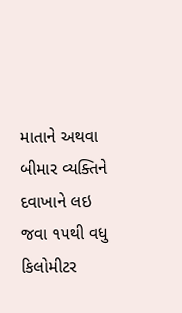માતાને અથવા બીમાર વ્યક્તિને દવાખાને લઇ જવા ૧૫થી વધુ કિલોમીટર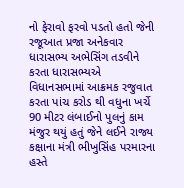નો ફેરાવો ફરવો પડતો હતો જેની રજૂઆત પ્રજા અનેકવાર ધારાસભ્ય અભેસિંગ તડવીને કરતા ધારાસભ્યએ વિધાનસભામાં આક્રમક રજુવાત કરતા પાંચ કરોડ થી વધુના ખર્ચે 90 મીટર લંબાઈનો પુલનું કામ મંજુર થયું હતું જેને લઈને રાજ્ય કક્ષાના મંત્રી ભીખુસિંહ પરમારના હસ્તે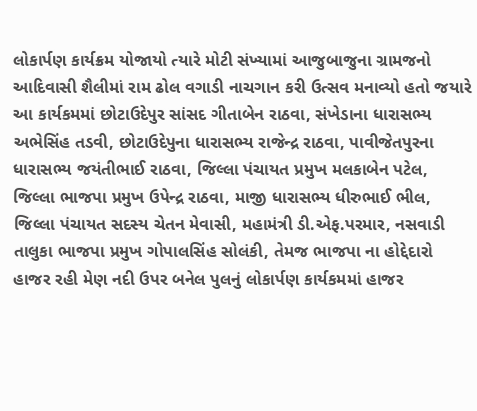લોકાર્પણ કાર્યક્રમ યોજાયો ત્યારે મોટી સંખ્યામાં આજુબાજુના ગ્રામજનો આદિવાસી શૈલીમાં રામ ઢોલ વગાડી નાચગાન કરી ઉત્સવ મનાવ્યો હતો જયારે આ કાર્યકમમાં છોટાઉદેપુર સાંસદ ગીતાબેન રાઠવા, સંખેડાના ધારાસભ્ય અભેસિંહ તડવી, છોટાઉદેપુના ધારાસભ્ય રાજેન્દ્ર રાઠવા, પાવીજેતપુરના ધારાસભ્ય જયંતીભાઈ રાઠવા, જિલ્લા પંચાયત પ્રમુખ મલકાબેન પટેલ, જિલ્લા ભાજપા પ્રમુખ ઉપેન્દ્ર રાઠવા, માજી ધારાસભ્ય ધીરુભાઈ ભીલ, જિલ્લા પંચાયત સદસ્ય ચેતન મેવાસી, મહામંત્રી ડી.એફ.પરમાર, નસવાડી તાલુકા ભાજપા પ્રમુખ ગોપાલસિંહ સોલંકી, તેમજ ભાજપા ના હોદ્દેદારો હાજર રહી મેણ નદી ઉપર બનેલ પુલનું લોકાર્પણ કાર્યકમમાં હાજર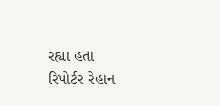રહ્યા હતા
રિપોર્ટર રેહાન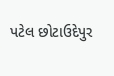પટેલ છોટાઉદેપુર